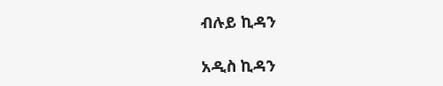ብሉይ ኪዳን

አዲስ ኪዳን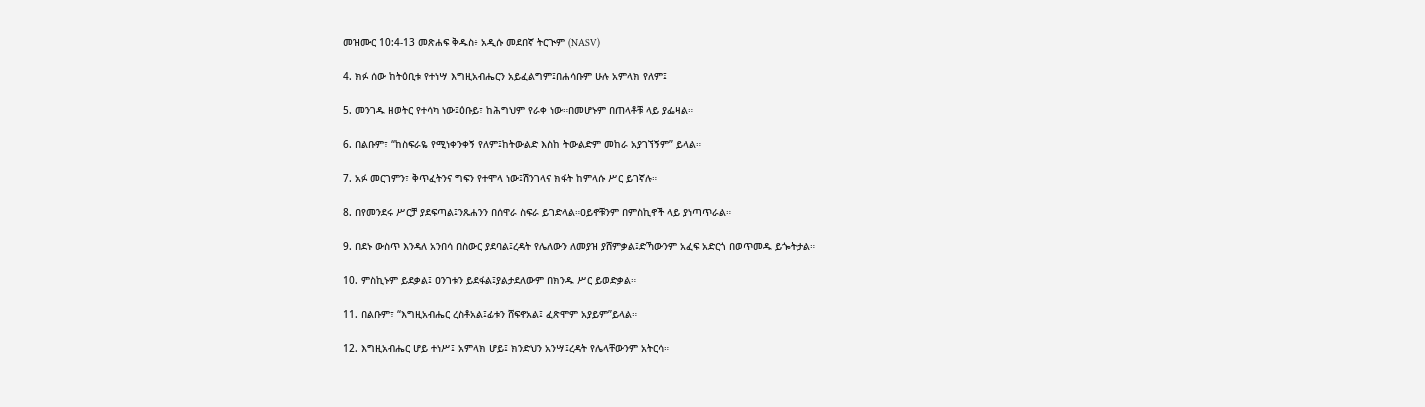መዝሙር 10:4-13 መጽሐፍ ቅዱስ፥ አዲሱ መደበኛ ትርጒም (NASV)

4. ክፉ ሰው ከትዕቢቱ የተነሣ እግዚአብሔርን አይፈልግም፤በሐሳቡም ሁሉ አምላክ የለም፤

5. መንገዱ ዘወትር የተሳካ ነው፤ዕቡይ፣ ከሕግህም የራቀ ነው።በመሆኑም በጠላቶቹ ላይ ያፌዛል።

6. በልቡም፣ “ከስፍራዬ የሚነቀንቀኝ የለም፤ከትውልድ እስከ ትውልድም መከራ አያገኘኝም” ይላል።

7. አፉ መርገምን፣ ቅጥፈትንና ግፍን የተሞላ ነው፤ሽንገላና ክፋት ከምላሱ ሥር ይገኛሉ።

8. በየመንደሩ ሥርቻ ያደፍጣል፤ንጹሐንን በሰዋራ ስፍራ ይገድላል።ዐይኖቹንም በምስኪኖች ላይ ያነጣጥራል።

9. በደኑ ውስጥ እንዳለ አንበሳ በስውር ያደባል፤ረዳት የሌለውን ለመያዝ ያሸምቃል፤ድኻውንም አፈፍ አድርጎ በወጥመዱ ይጐትታል።

10. ምስኪኑም ይደቃል፤ ዐንገቱን ይደፋል፤ያልታደለውም በክንዱ ሥር ይወድቃል።

11. በልቡም፣ “እግዚአብሔር ረስቶአል፤ፊቱን ሸፍኖአል፤ ፈጽሞም አያይም”ይላል።

12. እግዚአብሔር ሆይ ተነሥ፤ አምላክ ሆይ፤ ክንድህን አንሣ፤ረዳት የሌላቸውንም አትርሳ።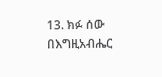13. ክፉ ሰው በእግዚአብሔር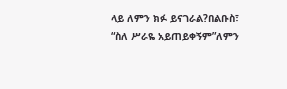ላይ ለምን ክፉ ይናገራል?በልቡስ፣ “ስለ ሥራዬ አይጠይቀኝም”ለምን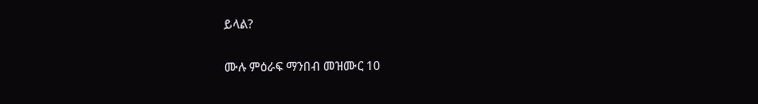ይላል?

ሙሉ ምዕራፍ ማንበብ መዝሙር 10